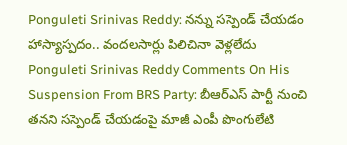Ponguleti Srinivas Reddy: నన్ను సస్పెండ్ చేయడం హాస్యాస్పదం.. వందలసార్లు పిలిచినా వెళ్లలేదు
Ponguleti Srinivas Reddy Comments On His Suspension From BRS Party: బీఆర్ఎస్ పార్టీ నుంచి తనని సస్పెండ్ చేయడంపై మాజీ ఎంపీ పొంగులేటి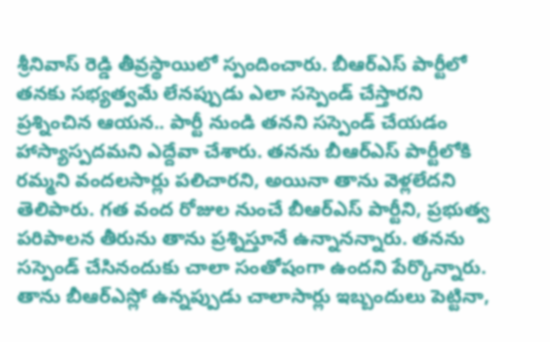శ్రీనివాస్ రెడ్డి తీవ్రస్థాయిలో స్పందించారు. బీఆర్ఎస్ పార్టీలో తనకు సభ్యత్వమే లేనప్పుడు ఎలా సస్పెండ్ చేస్తారని ప్రశ్నించిన ఆయన.. పార్టీ నుండి తనని సస్పెండ్ చేయడం హాస్యాస్పదమని ఎద్దేవా చేశారు. తనను బీఆర్ఎస్ పార్టీలోకి రమ్మని వందలసార్లు పలిచారని, అయినా తాను వెళ్లలేదని తెలిపారు. గత వంద రోజుల నుంచే బీఆర్ఎస్ పార్టీని, ప్రభుత్వ పరిపాలన తీరును తాను ప్రశ్నిస్తూనే ఉన్నానన్నారు. తనను సస్పెండ్ చేసినందుకు చాలా సంతోషంగా ఉందని పేర్కొన్నారు. తాను బీఆర్ఎస్లో ఉన్నప్పుడు చాలాసార్లు ఇబ్బందులు పెట్టినా,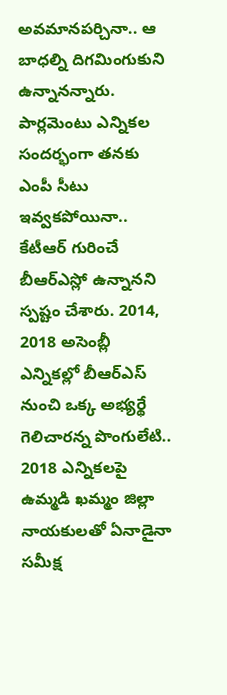అవమానపర్చినా.. ఆ బాధల్ని దిగమింగుకుని ఉన్నానన్నారు. పార్లమెంటు ఎన్నికల సందర్భంగా తనకు ఎంపీ సీటు ఇవ్వకపోయినా.. కేటీఆర్ గురించే బీఆర్ఎస్లో ఉన్నానని స్పష్టం చేశారు. 2014, 2018 అసెంబ్లీ ఎన్నికల్లో బీఆర్ఎస్ నుంచి ఒక్క అభ్యర్థే గెలిచారన్న పొంగులేటి.. 2018 ఎన్నికలపై ఉమ్మడి ఖమ్మం జిల్లా నాయకులతో ఏనాడైనా సమీక్ష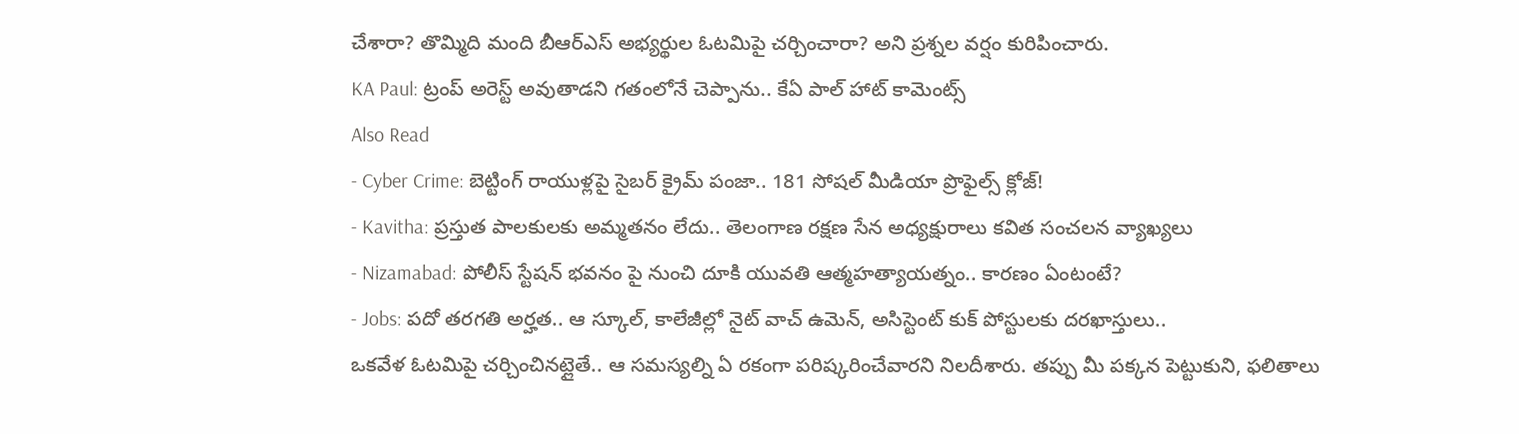చేశారా? తొమ్మిది మంది బీఆర్ఎస్ అభ్యర్థుల ఓటమిపై చర్చించారా? అని ప్రశ్నల వర్షం కురిపించారు.
KA Paul: ట్రంప్ అరెస్ట్ అవుతాడని గతంలోనే చెప్పాను.. కేఏ పాల్ హాట్ కామెంట్స్
Also Read
- Cyber Crime: బెట్టింగ్ రాయుళ్లపై సైబర్ క్రైమ్ పంజా.. 181 సోషల్ మీడియా ప్రొఫైల్స్ క్లోజ్!
- Kavitha: ప్రస్తుత పాలకులకు అమ్మతనం లేదు.. తెలంగాణ రక్షణ సేన అధ్యక్షురాలు కవిత సంచలన వ్యాఖ్యలు
- Nizamabad: పోలీస్ స్టేషన్ భవనం పై నుంచి దూకి యువతి ఆత్మహత్యాయత్నం.. కారణం ఏంటంటే?
- Jobs: పదో తరగతి అర్హత.. ఆ స్కూల్, కాలేజీల్లో నైట్ వాచ్ ఉమెన్, అసిస్టెంట్ కుక్ పోస్టులకు దరఖాస్తులు..
ఒకవేళ ఓటమిపై చర్చించినట్లైతే.. ఆ సమస్యల్ని ఏ రకంగా పరిష్కరించేవారని నిలదీశారు. తప్పు మీ పక్కన పెట్టుకుని, ఫలితాలు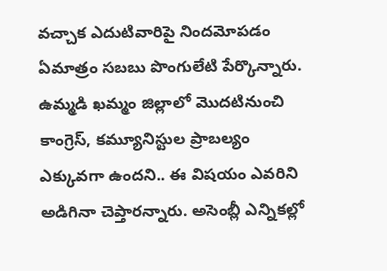వచ్చాక ఎదుటివారిపై నిందమోపడం ఏమాత్రం సబబు పొంగులేటి పేర్కొన్నారు. ఉమ్మడి ఖమ్మం జిల్లాలో మొదటినుంచి కాంగ్రెస్, కమ్యూనిస్టుల ప్రాబల్యం ఎక్కువగా ఉందని.. ఈ విషయం ఎవరిని అడిగినా చెప్తారన్నారు. అసెంబ్లీ ఎన్నికల్లో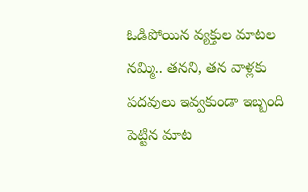ఓడిపోయిన వ్యక్తుల మాటల నమ్మి.. తనని, తన వాళ్లకు పదవులు ఇవ్వకుండా ఇబ్బంది పెట్టిన మాట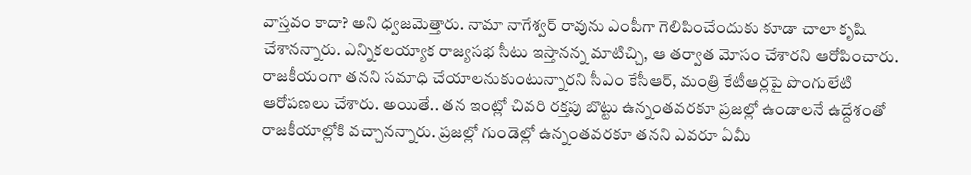వాస్తవం కాదా? అని ధ్వజమెత్తారు. నామా నాగేశ్వర్ రావును ఎంపీగా గెలిపించేందుకు కూడా చాలా కృషి చేశానన్నారు. ఎన్నికలయ్యాక రాజ్యసభ సీటు ఇస్తానన్న మాటిచ్చి, ఆ తర్వాత మోసం చేశారని ఆరోపించారు. రాజకీయంగా తనని సమాధి చేయాలనుకుంటున్నారని సీఎం కేసీఆర్, మంత్రి కేటీఆర్లపై పొంగులేటి ఆరోపణలు చేశారు. అయితే.. తన ఇంట్లో చివరి రక్తపు బొట్టు ఉన్నంతవరకూ ప్రజల్లో ఉండాలనే ఉద్దేశంతో రాజకీయాల్లోకి వచ్చానన్నారు. ప్రజల్లో గుండెల్లో ఉన్నంతవరకూ తనని ఎవరూ ఏమీ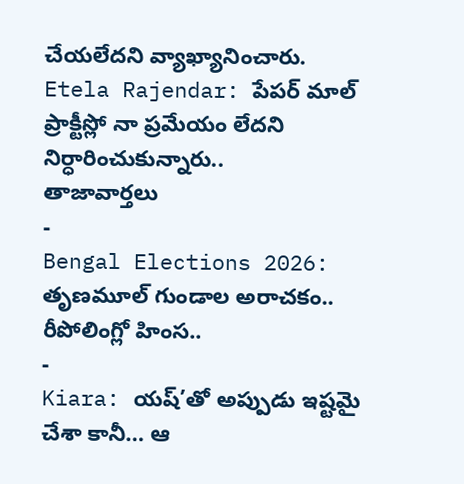చేయలేదని వ్యాఖ్యానించారు.
Etela Rajendar: పేపర్ మాల్ ప్రాక్టీస్లో నా ప్రమేయం లేదని నిర్ధారించుకున్నారు..
తాజావార్తలు
-
Bengal Elections 2026: తృణమూల్ గుండాల అరాచకం.. రీపోలింగ్లో హింస..
-
Kiara: యష్’తో అప్పుడు ఇష్టమై చేశా కానీ… ఆ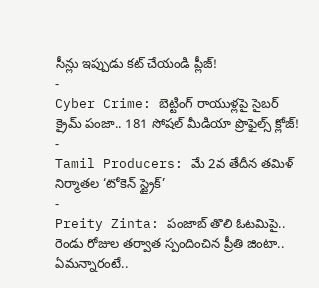సీన్లు ఇప్పుడు కట్ చేయండి ప్లీజ్!
-
Cyber Crime: బెట్టింగ్ రాయుళ్లపై సైబర్ క్రైమ్ పంజా.. 181 సోషల్ మీడియా ప్రొఫైల్స్ క్లోజ్!
-
Tamil Producers: మే 2వ తేదీన తమిళ్ నిర్మాతల ‘టోకెన్ స్ట్రైక్’
-
Preity Zinta: పంజాబ్ తొలి ఓటమిపై.. రెండు రోజుల తర్వాత స్పందించిన ప్రీతి జింటా.. ఏమన్నారంటే..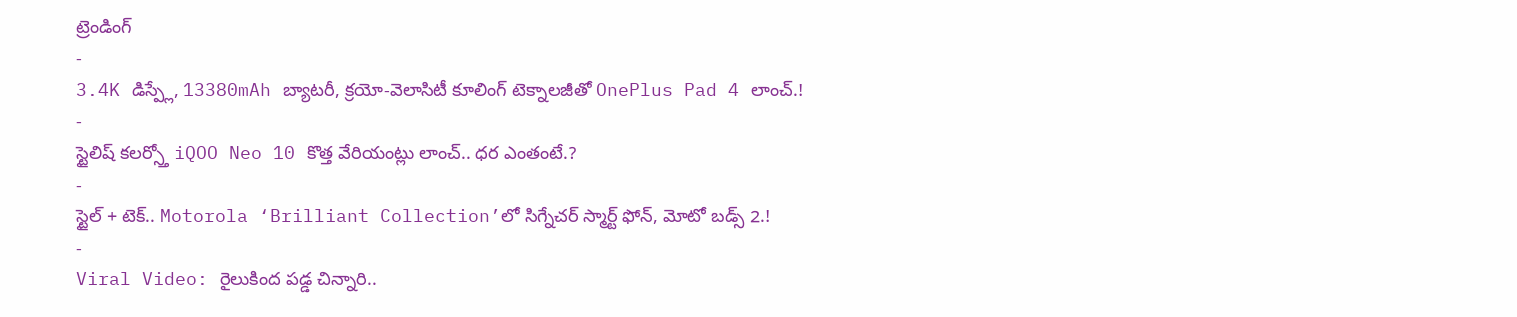ట్రెండింగ్
-
3.4K డిస్ప్లే, 13380mAh బ్యాటరీ, క్రయో-వెలాసిటీ కూలింగ్ టెక్నాలజీతో OnePlus Pad 4 లాంచ్.!
-
స్టైలిష్ కలర్స్తో iQOO Neo 10 కొత్త వేరియంట్లు లాంచ్.. ధర ఎంతంటే.?
-
స్టైల్ + టెక్.. Motorola ‘Brilliant Collection’లో సిగ్నేచర్ స్మార్ట్ ఫోన్, మోటో బడ్స్ 2.!
-
Viral Video: రైలుకింద పడ్డ చిన్నారి..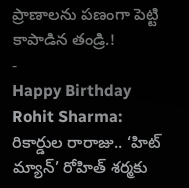ప్రాణాలను పణంగా పెట్టి కాపాడిన తండ్రి.!
-
Happy Birthday Rohit Sharma: రికార్డుల రారాజు.. ‘హిట్ మ్యాన్’ రోహిత్ శర్మకు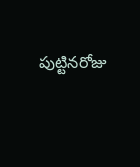పుట్టినరోజు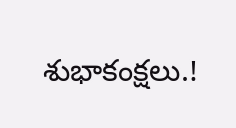శుభాకంక్షలు.!